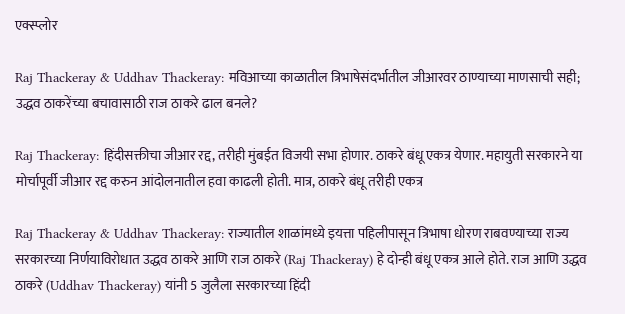एक्स्प्लोर

Raj Thackeray & Uddhav Thackeray: मविआच्या काळातील त्रिभाषेसंदर्भातील जीआरवर ठाण्याच्या माणसाची सही; उद्धव ठाकरेंच्या बचावासाठी राज ठाकरे ढाल बनले?

Raj Thackeray: हिंदीसक्तीचा जीआर रद्द, तरीही मुंबईत विजयी सभा होणार. ठाकरे बंधू एकत्र येणार. महायुती सरकारने या मोर्चापूर्वी जीआर रद्द करुन आंदोलनातील हवा काढली होती. मात्र, ठाकरे बंधू तरीही एकत्र

Raj Thackeray & Uddhav Thackeray: राज्यातील शाळांमध्ये इयत्ता पहिलीपासून त्रिभाषा धोरण राबवण्याच्या राज्य सरकारच्या निर्णयाविरोधात उद्धव ठाकरे आणि राज ठाकरे (Raj Thackeray) हे दोन्ही बंधू एकत्र आले होते. राज आणि उद्धव ठाकरे (Uddhav Thackeray) यांनी 5 जुलैला सरकारच्या हिंदी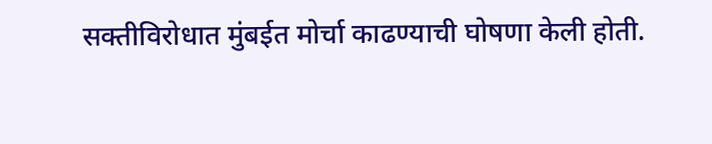सक्तीविरोधात मुंबईत मोर्चा काढण्याची घोषणा केली होती.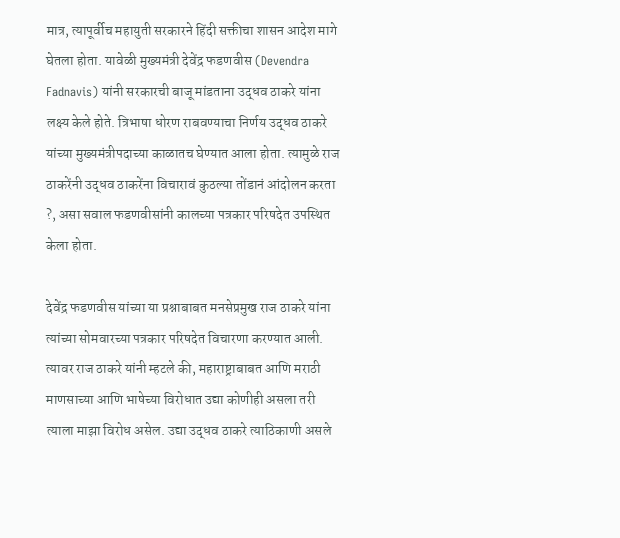मात्र, त्यापूर्वीच महायुती सरकारने हिंदी सक्तीचा शासन आदेश मागे घेतला होता. यावेळी मुख्यमंत्री देवेंद्र फडणवीस (Devendra Fadnavis) यांनी सरकारची बाजू मांडताना उद्धव ठाकरे यांना लक्ष्य केले होते. त्रिभाषा धोरण राबवण्याचा निर्णय उद्धव ठाकरे यांच्या मुख्यमंत्रीपदाच्या काळातच घेण्यात आला होता. त्यामुळे राज ठाकरेंनी उद्धव ठाकरेंना विचारावं कुठल्या तोंडानं आंदोलन करता ?, असा सवाल फडणवीसांनी कालच्या पत्रकार परिषदेत उपस्थित केला होता.

देवेंद्र फडणवीस यांच्या या प्रश्नाबाबत मनसेप्रमुख राज ठाकरे यांना त्यांच्या सोमवारच्या पत्रकार परिषदेत विचारणा करण्यात आली. त्यावर राज ठाकरे यांनी म्हटले की, महाराष्ट्राबाबत आणि मराठी माणसाच्या आणि भाषेच्या विरोधात उद्या कोणीही असला तरी त्याला माझा विरोध असेल. उद्या उद्धव ठाकरे त्याठिकाणी असले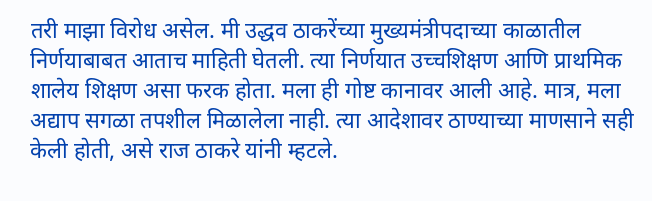तरी माझा विरोध असेल. मी उद्धव ठाकरेंच्या मुख्यमंत्रीपदाच्या काळातील निर्णयाबाबत आताच माहिती घेतली. त्या निर्णयात उच्चशिक्षण आणि प्राथमिक शालेय शिक्षण असा फरक होता. मला ही गोष्ट कानावर आली आहे. मात्र, मला अद्याप सगळा तपशील मिळालेला नाही. त्या आदेशावर ठाण्याच्या माणसाने सही केली होती, असे राज ठाकरे यांनी म्हटले.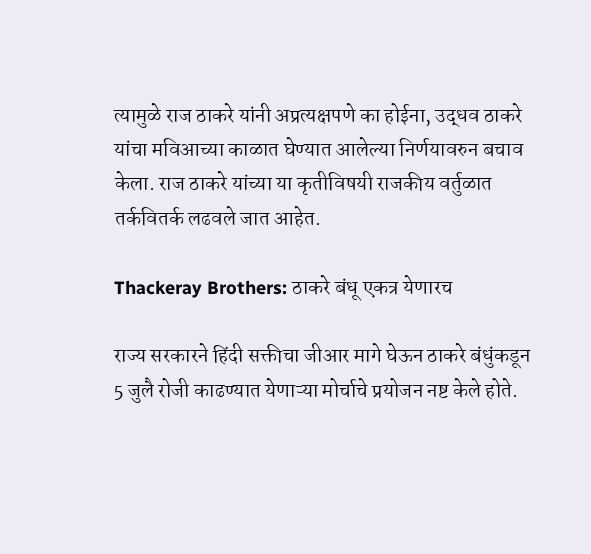त्यामुळे राज ठाकरे यांनी अप्रत्यक्षपणे का होईना, उद्धव ठाकरे यांचा मविआच्या काळात घेण्यात आलेल्या निर्णयावरुन बचाव केला. राज ठाकरे यांच्या या कृतीविषयी राजकीय वर्तुळात तर्कवितर्क लढवले जात आहेत.

Thackeray Brothers: ठाकरे बंधू एकत्र येणारच

राज्य सरकारने हिंदी सक्तीचा जीआर मागे घेऊन ठाकरे बंधुंकडून 5 जुलै रोजी काढण्यात येणाऱ्या मोर्चाचे प्रयोजन नष्ट केले होते.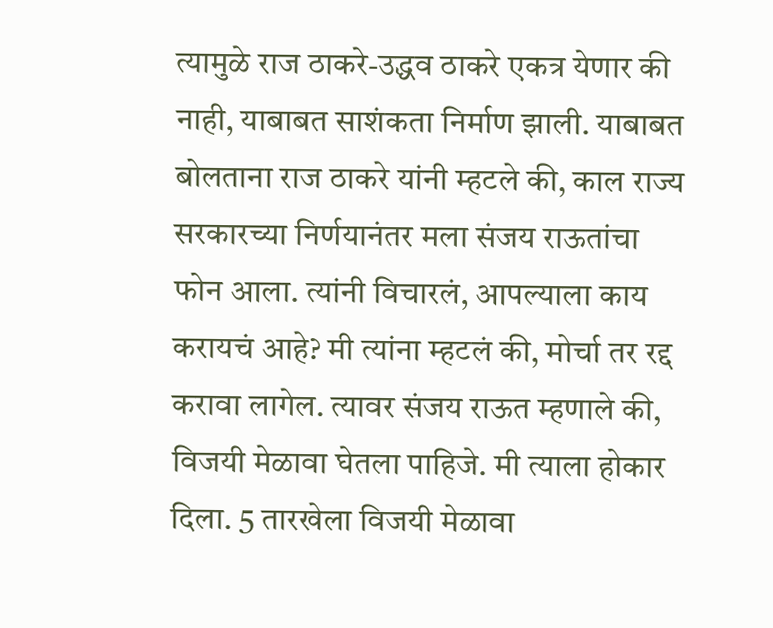त्यामुळे राज ठाकरे-उद्धव ठाकरे एकत्र येणार की नाही, याबाबत साशंकता निर्माण झाली. याबाबत बोलताना राज ठाकरे यांनी म्हटले की, काल राज्य सरकारच्या निर्णयानंतर मला संजय राऊतांचा फोन आला. त्यांनी विचारलं, आपल्याला काय करायचं आहे? मी त्यांना म्हटलं की, मोर्चा तर रद्द करावा लागेल. त्यावर संजय राऊत म्हणाले की, विजयी मेळावा घेतला पाहिजे. मी त्याला होकार दिला. 5 तारखेला विजयी मेळावा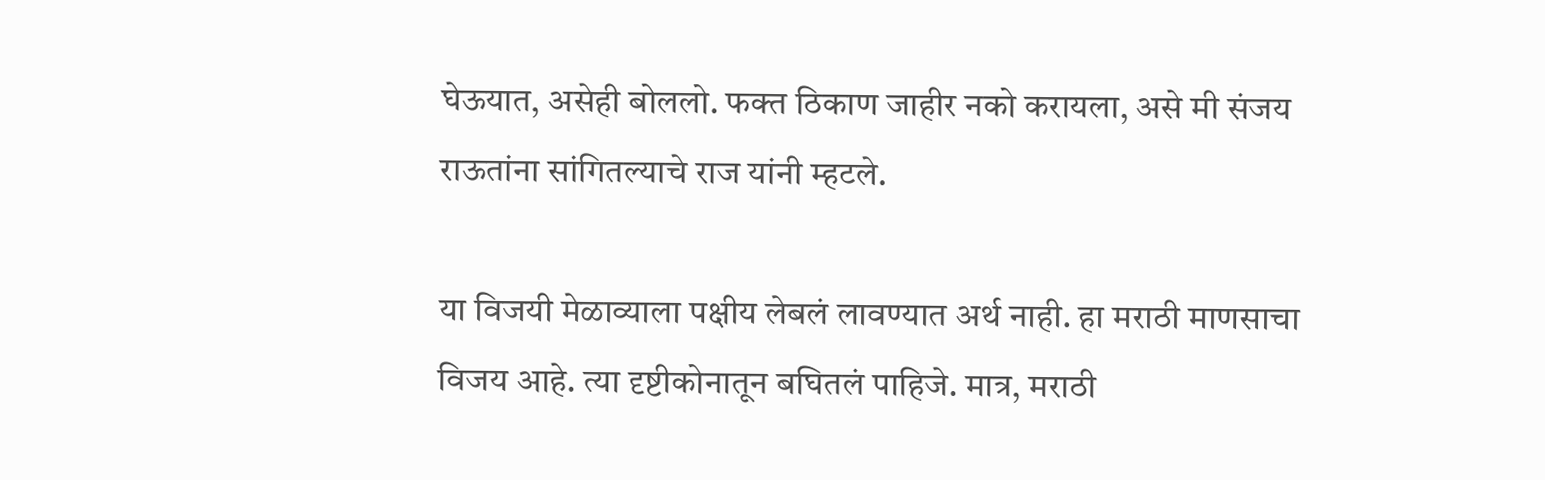घेऊयात, असेही बोललो. फक्त ठिकाण जाहीर नको करायला, असे मी संजय राऊतांना सांगितल्याचे राज यांनी म्हटले.

या विजयी मेळाव्याला पक्षीय लेबलं लावण्यात अर्थ नाही. हा मराठी माणसाचा विजय आहे. त्या दृष्टीकोनातून बघितलं पाहिजे. मात्र, मराठी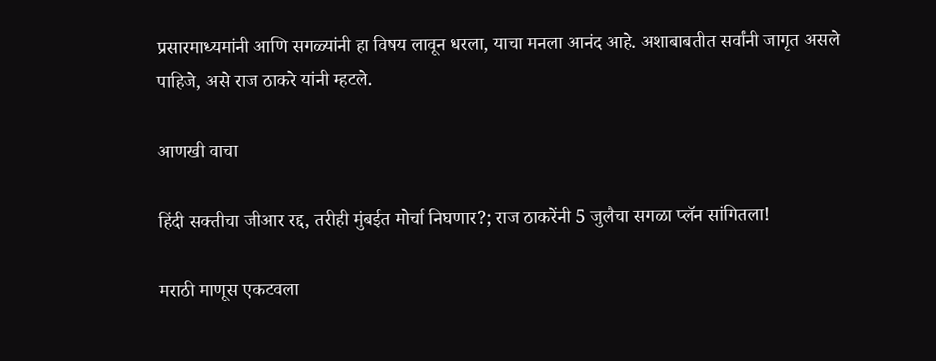प्रसारमाध्यमांनी आणि सगळ्यांनी हा विषय लावून धरला, याचा मनला आनंद आहे. अशाबाबतीत सर्वांनी जागृत असले पाहिजे, असे राज ठाकरे यांनी म्हटले.

आणखी वाचा

हिंदी सक्तीचा जीआर रद्द, तरीही मुंबईत मोर्चा निघणार?; राज ठाकरेंनी 5 जुलैचा सगळा प्लॅन सांगितला!

मराठी माणूस एकटवला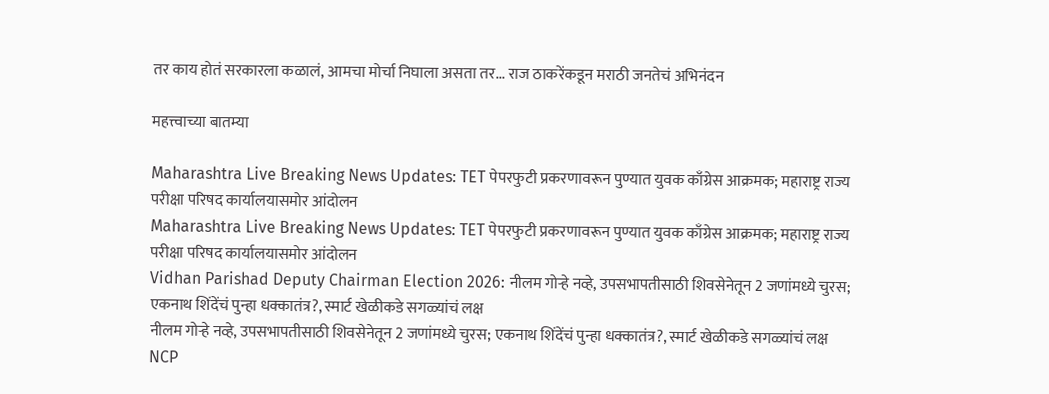तर काय होतं सरकारला कळालं, आमचा मोर्चा निघाला असता तर... राज ठाकरेंकडून मराठी जनतेचं अभिनंदन

महत्त्वाच्या बातम्या

Maharashtra Live Breaking News Updates: TET पेपरफुटी प्रकरणावरून पुण्यात युवक काँग्रेस आक्रमक; महाराष्ट्र राज्य परीक्षा परिषद कार्यालयासमोर आंदोलन
Maharashtra Live Breaking News Updates: TET पेपरफुटी प्रकरणावरून पुण्यात युवक काँग्रेस आक्रमक; महाराष्ट्र राज्य परीक्षा परिषद कार्यालयासमोर आंदोलन
Vidhan Parishad Deputy Chairman Election 2026: नीलम गोऱ्हे नव्हे, उपसभापतीसाठी शिवसेनेतून 2 जणांमध्ये चुरस; एकनाथ शिंदेंचं पुन्हा धक्कातंत्र?, स्मार्ट खेळीकडे सगळ्यांचं लक्ष
नीलम गोऱ्हे नव्हे, उपसभापतीसाठी शिवसेनेतून 2 जणांमध्ये चुरस; एकनाथ शिंदेंचं पुन्हा धक्कातंत्र?, स्मार्ट खेळीकडे सगळ्यांचं लक्ष
NCP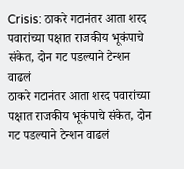Crisis: ठाकरे गटानंतर आता शरद पवारांच्या पक्षात राजकीय भूकंपाचे संकेत, दोन गट पडल्याने टेन्शन वाढलं
ठाकरे गटानंतर आता शरद पवारांच्या पक्षात राजकीय भूकंपाचे संकेत, दोन गट पडल्याने टेन्शन वाढलं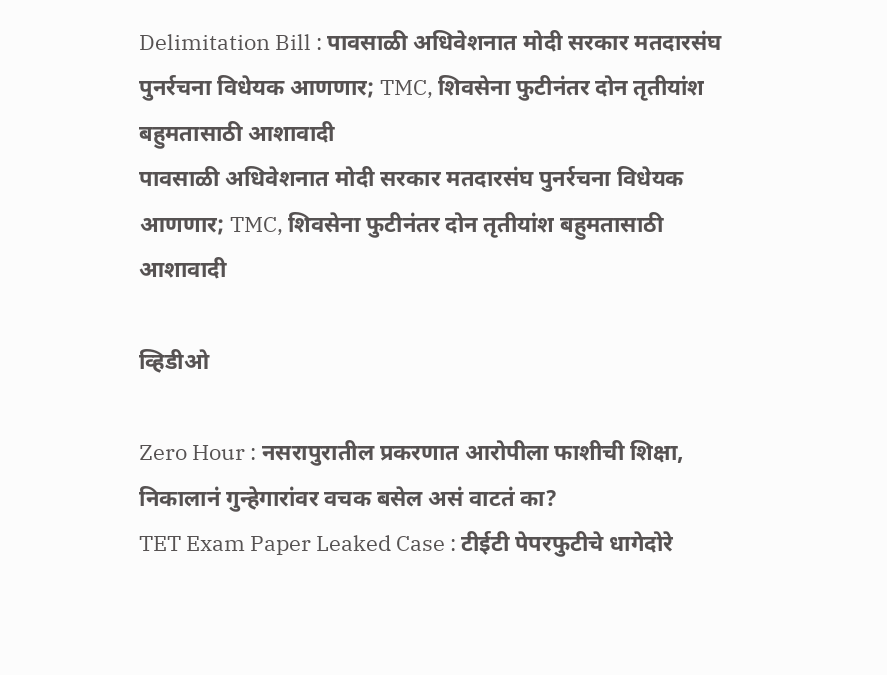Delimitation Bill : पावसाळी अधिवेशनात मोदी सरकार मतदारसंघ पुनर्रचना विधेयक आणणार; TMC, शिवसेना फुटीनंतर दोन तृतीयांश बहुमतासाठी आशावादी
पावसाळी अधिवेशनात मोदी सरकार मतदारसंघ पुनर्रचना विधेयक आणणार; TMC, शिवसेना फुटीनंतर दोन तृतीयांश बहुमतासाठी आशावादी

व्हिडीओ

Zero Hour : नसरापुरातील प्रकरणात आरोपीला फाशीची शिक्षा, निकालानं गुन्हेगारांवर वचक बसेल असं वाटतं का?
TET Exam Paper Leaked Case : टीईटी पेपरफुटीचे धागेदोरे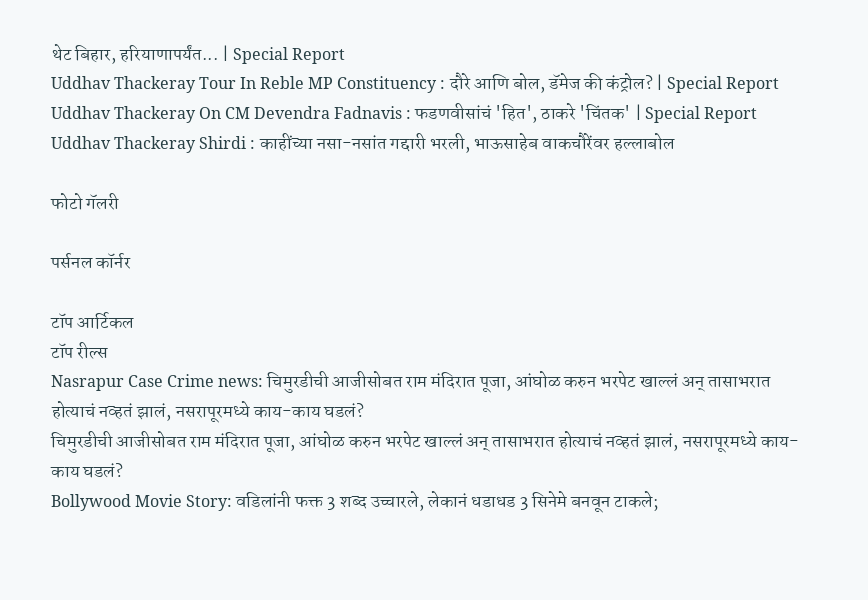थेट बिहार, हरियाणापर्यंत... | Special Report
Uddhav Thackeray Tour In Reble MP Constituency : दौरे आणि बोल, डॅमेज की कंट्रोल? | Special Report
Uddhav Thackeray On CM Devendra Fadnavis : फडणवीसांचं 'हित', ठाकरे 'चिंतक' | Special Report
Uddhav Thackeray Shirdi : काहींच्या नसा-नसांत गद्दारी भरली, भाऊसाहेब वाकचौरेंवर हल्लाबोल

फोटो गॅलरी

पर्सनल कॉर्नर

टॉप आर्टिकल
टॉप रील्स
Nasrapur Case Crime news: चिमुरडीची आजीसोबत राम मंदिरात पूजा, आंघोळ करुन भरपेट खाल्लं अन् तासाभरात होत्याचं नव्हतं झालं, नसरापूरमध्ये काय-काय घडलं?
चिमुरडीची आजीसोबत राम मंदिरात पूजा, आंघोळ करुन भरपेट खाल्लं अन् तासाभरात होत्याचं नव्हतं झालं, नसरापूरमध्ये काय-काय घडलं?
Bollywood Movie Story: वडिलांनी फक्त 3 शब्द उच्चारले, लेकानं धडाधड 3 सिनेमे बनवून टाकले;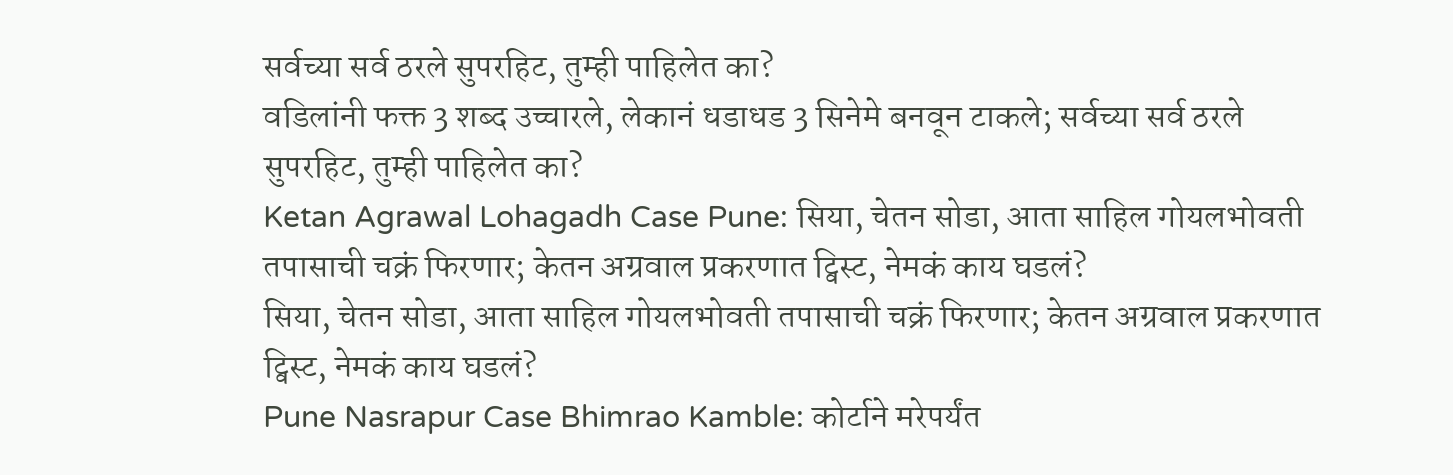सर्वच्या सर्व ठरले सुपरहिट, तुम्ही पाहिलेत का?
वडिलांनी फक्त 3 शब्द उच्चारले, लेकानं धडाधड 3 सिनेमे बनवून टाकले; सर्वच्या सर्व ठरले सुपरहिट, तुम्ही पाहिलेत का?
Ketan Agrawal Lohagadh Case Pune: सिया, चेतन सोडा, आता साहिल गोयलभोवती तपासाची चक्रं फिरणार; केतन अग्रवाल प्रकरणात ट्विस्ट, नेमकं काय घडलं?
सिया, चेतन सोडा, आता साहिल गोयलभोवती तपासाची चक्रं फिरणार; केतन अग्रवाल प्रकरणात ट्विस्ट, नेमकं काय घडलं?
Pune Nasrapur Case Bhimrao Kamble: कोर्टाने मरेपर्यंत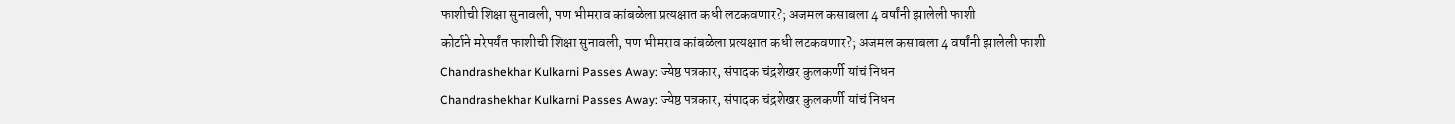फाशीची शिक्षा सुनावली, पण भीमराव कांबळेला प्रत्यक्षात कधी लटकवणार?; अजमल कसाबला 4 वर्षांनी झालेली फाशी
कोर्टाने मरेपर्यंत फाशीची शिक्षा सुनावली, पण भीमराव कांबळेला प्रत्यक्षात कधी लटकवणार?; अजमल कसाबला 4 वर्षांनी झालेली फाशी
Chandrashekhar Kulkarni Passes Away: ज्येष्ठ पत्रकार, संपादक चंद्रशेखर कुलकर्णी यांचं निधन
Chandrashekhar Kulkarni Passes Away: ज्येष्ठ पत्रकार, संपादक चंद्रशेखर कुलकर्णी यांचं निधन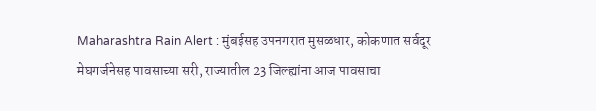Maharashtra Rain Alert : मुंबईसह उपनगरात मुसळधार, कोकणात सर्वदूर मेघगर्जनेसह पावसाच्या सरी, राज्यातील 23 जिल्ह्यांना आज पावसाचा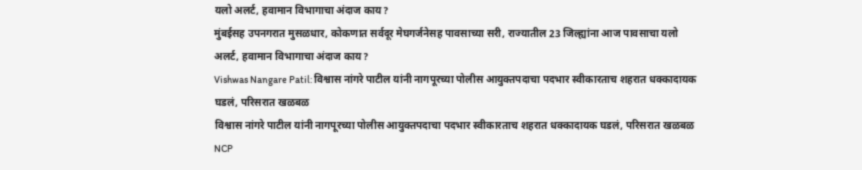यलो अलर्ट, हवामान विभागाचा अंदाज काय?
मुंबईसह उपनगरात मुसळधार, कोकणात सर्वदूर मेघगर्जनेसह पावसाच्या सरी, राज्यातील 23 जिल्ह्यांना आज पावसाचा यलो अलर्ट, हवामान विभागाचा अंदाज काय?
Vishwas Nangare Patil: विश्वास नांगरे पाटील यांनी नागपूरच्या पोलीस आयुक्तपदाचा पदभार स्वीकारताच शहरात धक्कादायक घडलं, परिसरात खळबळ
विश्वास नांगरे पाटील यांनी नागपूरच्या पोलीस आयुक्तपदाचा पदभार स्वीकारताच शहरात धक्कादायक घडलं, परिसरात खळबळ
NCP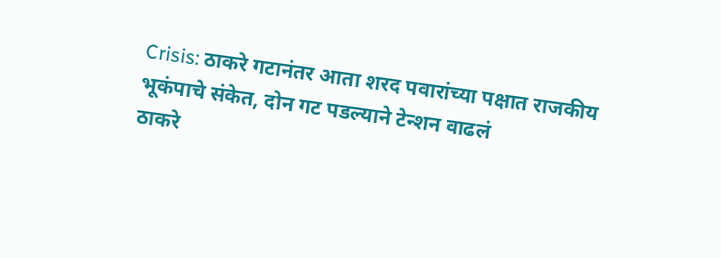Crisis: ठाकरे गटानंतर आता शरद पवारांच्या पक्षात राजकीय भूकंपाचे संकेत, दोन गट पडल्याने टेन्शन वाढलं
ठाकरे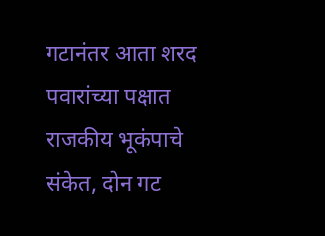गटानंतर आता शरद पवारांच्या पक्षात राजकीय भूकंपाचे संकेत, दोन गट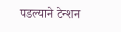पडल्याने टेन्शन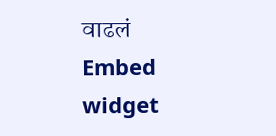वाढलं
Embed widget